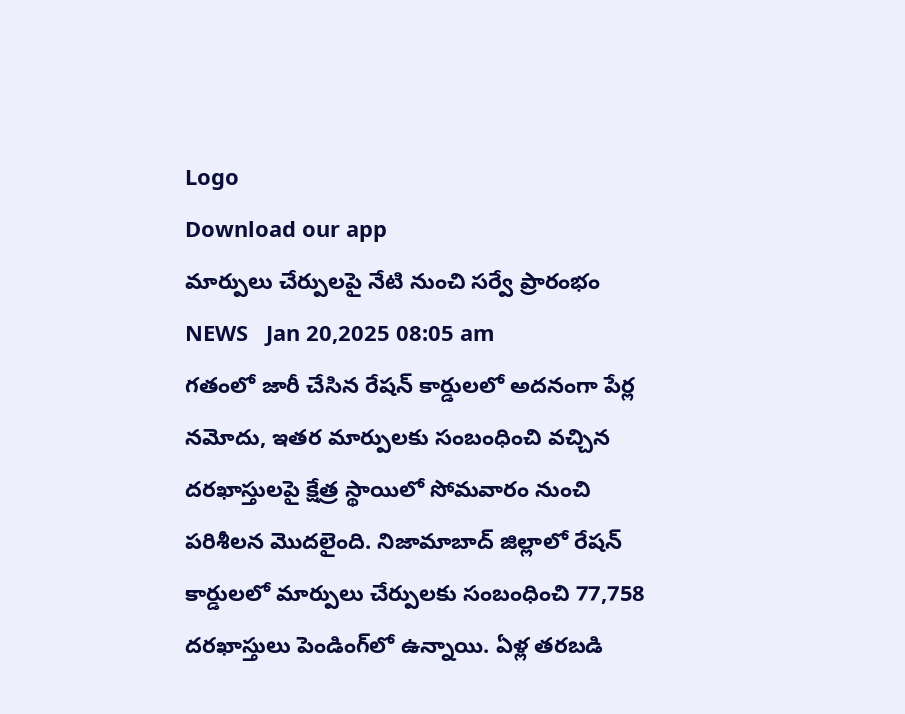Logo
Download our app
మార్పులు చేర్పులపై నేటి నుంచి సర్వే ప్రారంభం
NEWS   Jan 20,2025 08:05 am
గతంలో జారీ చేసిన రేషన్‌ కార్డులలో అదనంగా పేర్ల నమోదు, ఇతర మార్పులకు సంబంధించి వచ్చిన దరఖాస్తులపై క్షేత్ర స్థాయిలో సోమవారం నుంచి పరిశీలన మొదలైంది. నిజామాబాద్ జిల్లాలో రేషన్‌ కార్డులలో మార్పులు చేర్పులకు సంబంధించి 77,758 దరఖాస్తులు పెండింగ్‌లో ఉన్నాయి. ఏళ్ల తరబడి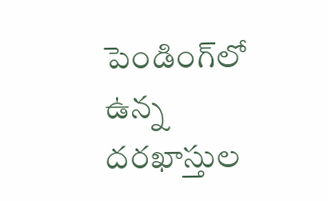పెండింగ్‌లో ఉన్న దరఖాస్తుల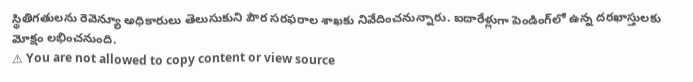స్థితిగతులను రెవెన్యూ అధికారులు తెలుసుకుని పౌర సరఫరాల శాఖకు నివేదించనున్నారు. ఐదారేళ్లుగా పెండింగ్‌లో ఉన్న దరఖాస్తులకు మోక్షం లభించనుంది.
⚠ You are not allowed to copy content or view source